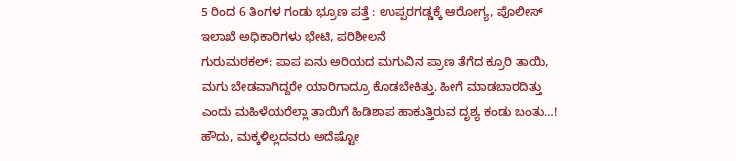5 ರಿಂದ 6 ತಿಂಗಳ ಗಂಡು ಭ್ರೂಣ ಪತ್ತೆ : ಉಪ್ಪರಗಡ್ಡಕ್ಕೆ ಆರೋಗ್ಯ, ಪೊಲೀಸ್ ಇಲಾಖೆ ಅಧಿಕಾರಿಗಳು ಭೇಟಿ, ಪರಿಶೀಲನೆ
ಗುರುಮಠಕಲ್: ಪಾಪ ಏನು ಅರಿಯದ ಮಗುವಿನ ಪ್ರಾಣ ತೆಗೆದ ಕ್ರೂರಿ ತಾಯಿ, ಮಗು ಬೇಡವಾಗಿದ್ದರೇ ಯಾರಿಗಾದ್ರೂ ಕೊಡಬೇಕಿತ್ತು. ಹೀಗೆ ಮಾಡಬಾರದಿತ್ತು ಎಂದು ಮಹಿಳೆಯರೆಲ್ಲಾ ತಾಯಿಗೆ ಹಿಡಿಶಾಪ ಹಾಕುತ್ತಿರುವ ದೃಶ್ಯ ಕಂಡು ಬಂತು…!
ಹೌದು, ಮಕ್ಕಳಿಲ್ಲದವರು ಅದೆಷ್ಟೋ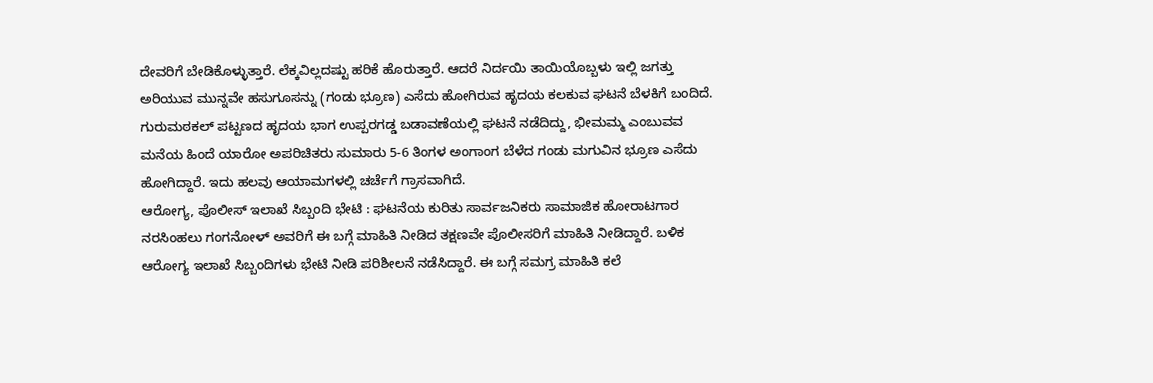ದೇವರಿಗೆ ಬೇಡಿಕೊಳ್ಳುತ್ತಾರೆ. ಲೆಕ್ಕವಿಲ್ಲದಷ್ಟು ಹರಿಕೆ ಹೊರುತ್ತಾರೆ. ಆದರೆ ನಿರ್ದಯಿ ತಾಯಿಯೊಬ್ಬಳು ಇಲ್ಲಿ ಜಗತ್ತು ಅರಿಯುವ ಮುನ್ನವೇ ಹಸುಗೂಸನ್ನು (ಗಂಡು ಭ್ರೂಣ) ಎಸೆದು ಹೋಗಿರುವ ಹೃದಯ ಕಲಕುವ ಘಟನೆ ಬೆಳಕಿಗೆ ಬಂದಿದೆ.
ಗುರುಮಠಕಲ್ ಪಟ್ಟಣದ ಹೃದಯ ಭಾಗ ಉಪ್ಪರಗಡ್ಡ ಬಡಾವಣೆಯಲ್ಲಿ ಘಟನೆ ನಡೆದಿದ್ದು, ಭೀಮಮ್ಮ ಎಂಬುವವ ಮನೆಯ ಹಿಂದೆ ಯಾರೋ ಅಪರಿಚಿತರು ಸುಮಾರು 5-6 ತಿಂಗಳ ಅಂಗಾಂಗ ಬೆಳೆದ ಗಂಡು ಮಗುವಿನ ಭ್ರೂಣ ಎಸೆದು ಹೋಗಿದ್ದಾರೆ. ಇದು ಹಲವು ಆಯಾಮಗಳಲ್ಲಿ ಚರ್ಚೆಗೆ ಗ್ರಾಸವಾಗಿದೆ.
ಆರೋಗ್ಯ, ಪೊಲೀಸ್ ಇಲಾಖೆ ಸಿಬ್ಬಂದಿ ಭೇಟಿ : ಘಟನೆಯ ಕುರಿತು ಸಾರ್ವಜನಿಕರು ಸಾಮಾಜಿಕ ಹೋರಾಟಗಾರ ನರಸಿಂಹಲು ಗಂಗನೋಳ್ ಅವರಿಗೆ ಈ ಬಗ್ಗೆ ಮಾಹಿತಿ ನೀಡಿದ ತಕ್ಷಣವೇ ಪೊಲೀಸರಿಗೆ ಮಾಹಿತಿ ನೀಡಿದ್ದಾರೆ. ಬಳಿಕ ಆರೋಗ್ಯ ಇಲಾಖೆ ಸಿಬ್ಬಂದಿಗಳು ಭೇಟಿ ನೀಡಿ ಪರಿಶೀಲನೆ ನಡೆಸಿದ್ದಾರೆ. ಈ ಬಗ್ಗೆ ಸಮಗ್ರ ಮಾಹಿತಿ ಕಲೆ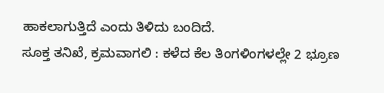ಹಾಕಲಾಗುತ್ತಿದೆ ಎಂದು ತಿಳಿದು ಬಂದಿದೆ.
ಸೂಕ್ತ ತನಿಖೆ, ಕ್ರಮವಾಗಲಿ : ಕಳೆದ ಕೆಲ ತಿಂಗಳಿಂಗಳಲ್ಲೇ 2 ಭ್ರೂಣ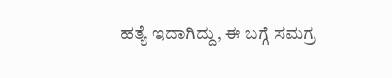ಹತ್ಯೆ ಇದಾಗಿದ್ದು, ಈ ಬಗ್ಗೆ ಸಮಗ್ರ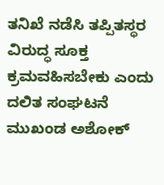ತನಿಖೆ ನಡೆಸಿ ತಪ್ಪಿತಸ್ಥರ ವಿರುದ್ಧ ಸೂಕ್ತ ಕ್ರಮವಹಿಸಬೇಕು ಎಂದು ದಲಿತ ಸಂಘಟನೆ ಮುಖಂಡ ಅಶೋಕ್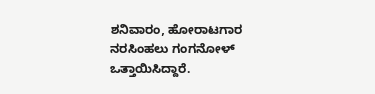ಶನಿವಾರಂ, ಹೋರಾಟಗಾರ ನರಸಿಂಹಲು ಗಂಗನೋಳ್ ಒತ್ತಾಯಿಸಿದ್ದಾರೆ.